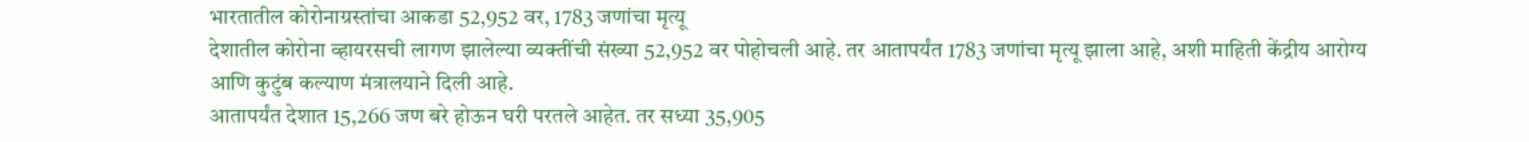भारतातील कोरोनाग्रस्तांचा आकडा 52,952 वर, 1783 जणांचा मृत्यू
देशातील कोरोना व्हायरसची लागण झालेल्या व्यक्तींची संख्या 52,952 वर पोहोचली आहे. तर आतापर्यंत 1783 जणांचा मृत्यू झाला आहे, अशी माहिती केंद्रीय आरोग्य आणि कुटुंब कल्याण मंत्रालयाने दिली आहे.
आतापर्यंत देशात 15,266 जण बरे होऊन घरी परतले आहेत. तर सध्या 35,905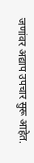जणांवर अद्याप उपचार सुरू आहेत.